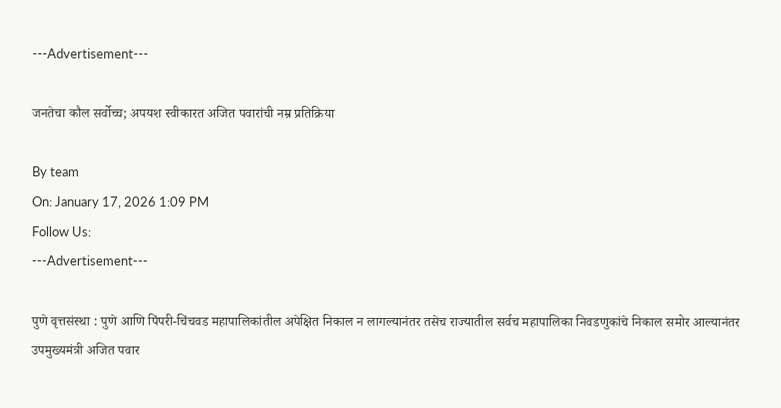---Advertisement---

जनतेचा कौल सर्वोच्च; अपयश स्वीकारत अजित पवारांची नम्र प्रतिक्रिया

By team
On: January 17, 2026 1:09 PM
Follow Us:
---Advertisement---

पुणे वृत्तसंस्था : पुणे आणि पिंपरी-चिंचवड महापालिकांतील अपेक्षित निकाल न लागल्यानंतर तसेच राज्यातील सर्वच महापालिका निवडणुकांचे निकाल समोर आल्यानंतर उपमुख्यमंत्री अजित पवार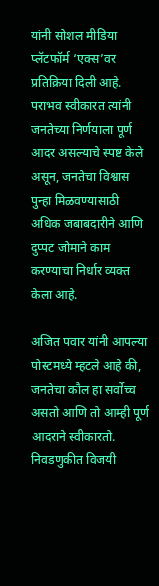यांनी सोशल मीडिया प्लॅटफॉर्म ‘एक्स’वर प्रतिक्रिया दिली आहे. पराभव स्वीकारत त्यांनी जनतेच्या निर्णयाला पूर्ण आदर असल्याचे स्पष्ट केले असून, जनतेचा विश्वास पुन्हा मिळवण्यासाठी अधिक जबाबदारीने आणि दुप्पट जोमाने काम करण्याचा निर्धार व्यक्त केला आहे.

अजित पवार यांनी आपल्या पोस्टमध्ये म्हटले आहे की, जनतेचा कौल हा सर्वोच्च असतो आणि तो आम्ही पूर्ण आदराने स्वीकारतो. निवडणुकीत विजयी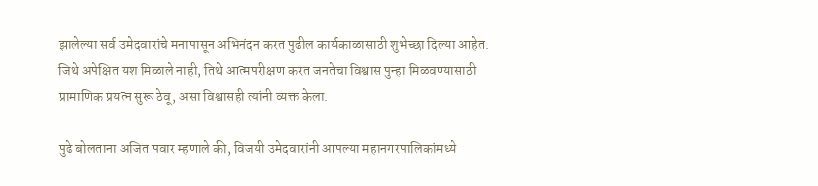झालेल्या सर्व उमेदवारांचे मनापासून अभिनंदन करत पुढील कार्यकाळासाठी शुभेच्छा दिल्या आहेत. जिथे अपेक्षित यश मिळाले नाही, तिथे आत्मपरीक्षण करत जनतेचा विश्वास पुन्हा मिळवण्यासाठी प्रामाणिक प्रयत्न सुरू ठेवू, असा विश्वासही त्यांनी व्यक्त केला.

पुढे बोलताना अजित पवार म्हणाले की, विजयी उमेदवारांनी आपल्या महानगरपालिकांमध्ये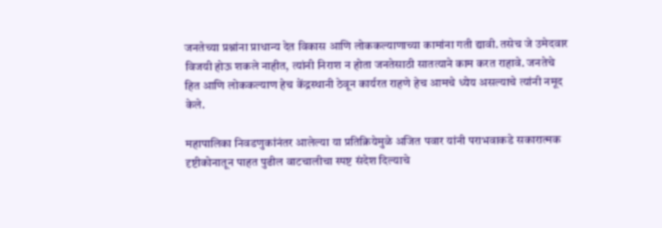जनतेच्या प्रश्नांना प्राधान्य देत विकास आणि लोककल्याणाच्या कामांना गती द्यावी. तसेच जे उमेदवार विजयी होऊ शकले नाहीत, त्यांनी निराश न होता जनतेसाठी सातत्याने काम करत राहावे. जनतेचे हित आणि लोककल्याण हेच केंद्रस्थानी ठेवून कार्यरत राहणे हेच आमचे ध्येय असल्याचे त्यांनी नमूद केले.

महापालिका निवडणुकांनंतर आलेल्या या प्रतिक्रियेमुळे अजित पवार यांनी पराभवाकडे सकारात्मक दृष्टीकोनातून पाहत पुढील वाटचालीचा स्पष्ट संदेश दिल्याचे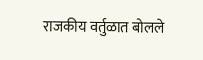राजकीय वर्तुळात बोलले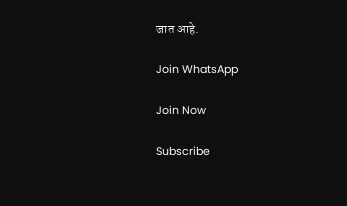जात आहे.

Join WhatsApp

Join Now

Subscribe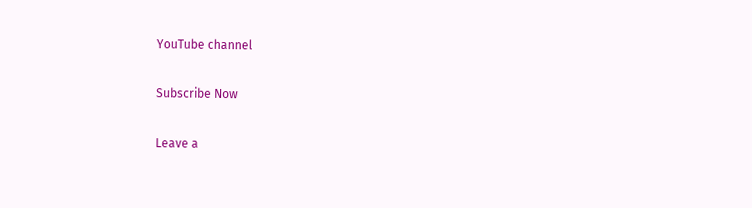YouTube channel

Subscribe Now

Leave a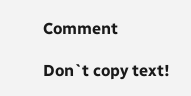Comment

Don`t copy text!